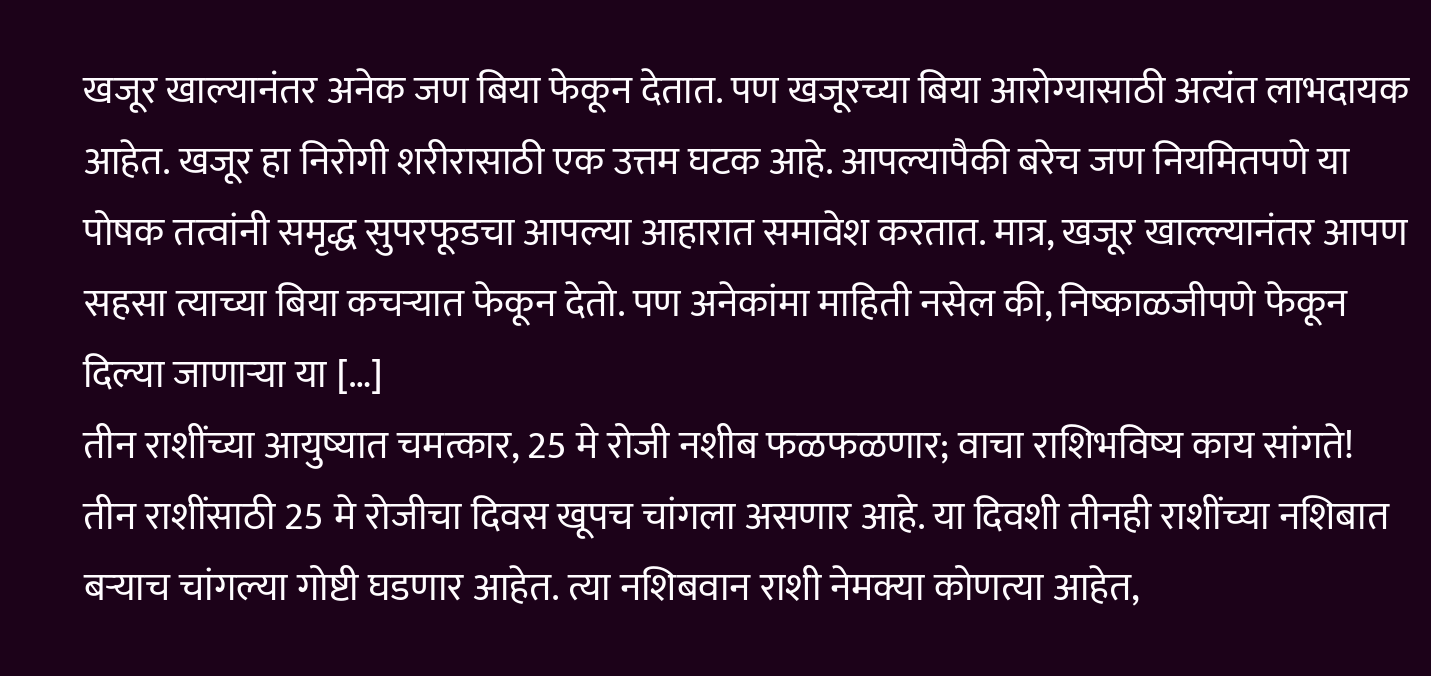खजूर खाल्यानंतर अनेक जण बिया फेकून देतात. पण खजूरच्या बिया आरोग्यासाठी अत्यंत लाभदायक आहेत. खजूर हा निरोगी शरीरासाठी एक उत्तम घटक आहे. आपल्यापैकी बरेच जण नियमितपणे या पोषक तत्वांनी समृद्ध सुपरफूडचा आपल्या आहारात समावेश करतात. मात्र, खजूर खाल्ल्यानंतर आपण सहसा त्याच्या बिया कचऱ्यात फेकून देतो. पण अनेकांमा माहिती नसेल की, निष्काळजीपणे फेकून दिल्या जाणाऱ्या या […]
तीन राशींच्या आयुष्यात चमत्कार, 25 मे रोजी नशीब फळफळणार; वाचा राशिभविष्य काय सांगते!
तीन राशींसाठी 25 मे रोजीचा दिवस खूपच चांगला असणार आहे. या दिवशी तीनही राशींच्या नशिबात बऱ्याच चांगल्या गोष्टी घडणार आहेत. त्या नशिबवान राशी नेमक्या कोणत्या आहेत,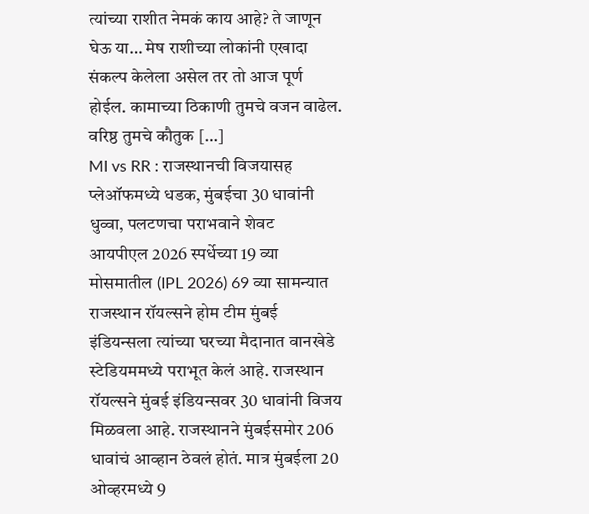त्यांच्या राशीत नेमकं काय आहे? ते जाणून घेऊ या… मेष राशीच्या लोकांनी एखादा संकल्प केलेला असेल तर तो आज पूर्ण होईल. कामाच्या ठिकाणी तुमचे वजन वाढेल. वरिष्ठ तुमचे कौतुक […]
MI vs RR : राजस्थानची विजयासह प्लेऑफमध्ये धडक, मुंबईचा 30 धावांनी धुव्वा, पलटणचा पराभवाने शेवट
आयपीएल 2026 स्पर्धेच्या 19 व्या मोसमातील (IPL 2026) 69 व्या सामन्यात राजस्थान रॉयल्सने होम टीम मुंबई इंडियन्सला त्यांच्या घरच्या मैदानात वानखेडे स्टेडियममध्ये पराभूत केलं आहे. राजस्थान रॉयल्सने मुंबई इंडियन्सवर 30 धावांनी विजय मिळवला आहे. राजस्थानने मुंबईसमोर 206 धावांचं आव्हान ठेवलं होतं. मात्र मुंबईला 20 ओव्हरमध्ये 9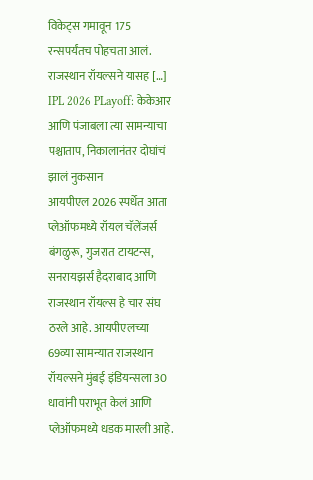विकेट्स गमावून 175 रन्सपर्यंतच पोहचता आलं. राजस्थान रॉयल्सने यासह […]
IPL 2026 PLayoff: केकेआर आणि पंजाबला त्या सामन्याचा पश्चाताप, निकालानंतर दोघांचं झालं नुकसान
आयपीएल 2026 स्पर्धेत आता प्लेऑफमध्ये रॉयल चॅलेंजर्स बंगळुरू, गुजरात टायटन्स, सनरायझर्स हैदराबाद आणि राजस्थान रॉयल्स हे चार संघ ठरले आहे. आयपीएलच्या 69व्या सामन्यात राजस्थान रॉयल्सने मुंबई इंडियन्सला 30 धावांनी पराभूत केलं आणि प्लेऑफमध्ये धडक मारली आहे.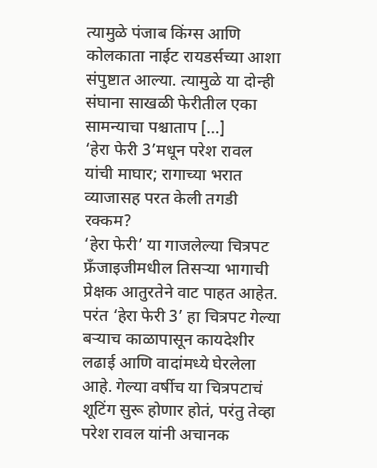त्यामुळे पंजाब किंग्स आणि कोलकाता नाईट रायडर्सच्या आशा संपुष्टात आल्या. त्यामुळे या दोन्ही संघाना साखळी फेरीतील एका सामन्याचा पश्चाताप […]
‘हेरा फेरी 3’मधून परेश रावल यांची माघार; रागाच्या भरात व्याजासह परत केली तगडी रक्कम?
‘हेरा फेरी’ या गाजलेल्या चित्रपट फ्रँजाइजीमधील तिसऱ्या भागाची प्रेक्षक आतुरतेने वाट पाहत आहेत. परंत ‘हेरा फेरी 3’ हा चित्रपट गेल्या बऱ्याच काळापासून कायदेशीर लढाई आणि वादांमध्ये घेरलेला आहे. गेल्या वर्षीच या चित्रपटाचं शूटिंग सुरू होणार होतं, परंतु तेव्हा परेश रावल यांनी अचानक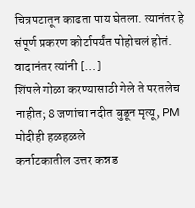चित्रपटातून काढता पाय घेतला. त्यानंतर हे संपूर्ण प्रकरण कोर्टापर्यंत पोहोचलं होतं. वादानंतर त्यांनी […]
शिंपले गोळा करण्यासाठी गेले ते परतलेच नाहीत; 8 जणांचा नदीत बुडून मृत्यू, PM मोदीही हळहळले
कर्नाटकातील उत्तर कन्नड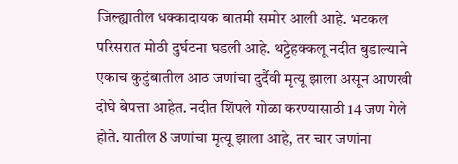जिल्ह्यातील धक्कादायक बातमी समोर आली आहे. भटकल परिसरात मोठी दुर्घटना घडली आहे. थट्टेहक्कलू नदीत बुडाल्याने एकाच कुटुंबातील आठ जणांचा दुर्दैवी मृत्यू झाला असून आणखी दोघे बेपत्ता आहेत. नदीत शिंपले गोळा करण्यासाठी 14 जण गेले होते. यातील 8 जणांचा मृत्यू झाला आहे, तर चार जणांना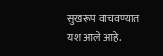सुखरूप वाचवण्यात यश आले आहे.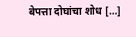बेपत्ता दोघांचा शोध […]